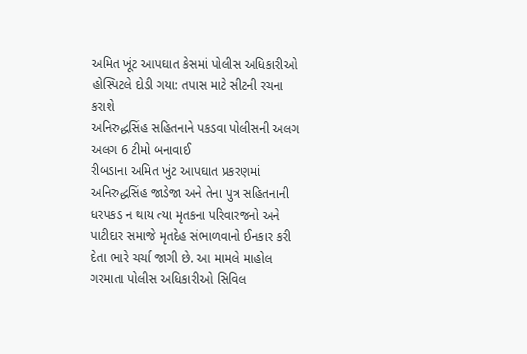અમિત ખૂંટ આપઘાત કેસમાં પોલીસ અધિકારીઓ હોસ્પિટલે દોડી ગયા: તપાસ માટે સીટની રચના કરાશે
અનિરુદ્ધસિંહ સહિતનાને પકડવા પોલીસની અલગ અલગ 6 ટીમો બનાવાઈ
રીબડાના અમિત ખુંટ આપઘાત પ્રકરણમાં અનિરુદ્ધસિંહ જાડેજા અને તેના પુત્ર સહિતનાની ધરપકડ ન થાય ત્યા મૃતકના પરિવારજનો અને પાટીદાર સમાજે મૃતદેહ સંભાળવાનો ઈનકાર કરી દેતા ભારે ચર્ચા જાગી છે. આ મામલે માહોલ ગરમાતા પોલીસ અધિકારીઓ સિવિલ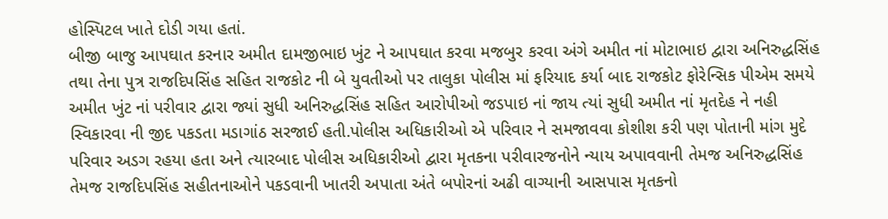હોસ્પિટલ ખાતે દોડી ગયા હતાં.
બીજી બાજુ આપઘાત કરનાર અમીત દામજીભાઇ ખુંટ ને આપઘાત કરવા મજબુર કરવા અંગે અમીત નાં મોટાભાઇ દ્વારા અનિરુદ્ધસિંહ તથા તેના પુત્ર રાજદિપસિંહ સહિત રાજકોટ ની બે યુવતીઓ પર તાલુકા પોલીસ માં ફરિયાદ કર્યા બાદ રાજકોટ ફોરેન્સિક પીએમ સમયે અમીત ખુંટ નાં પરીવાર દ્વારા જ્યાં સુધી અનિરુદ્ધસિંહ સહિત આરોપીઓ જડપાઇ નાં જાય ત્યાં સુધી અમીત નાં મૃતદેહ ને નહી સ્વિકારવા ની જીદ પકડતા મડાગાંઠ સરજાઈ હતી.પોલીસ અધિકારીઓ એ પરિવાર ને સમજાવવા કોશીશ કરી પણ પોતાની માંગ મુદે પરિવાર અડગ રહયા હતા અને ત્યારબાદ પોલીસ અધિકારીઓ દ્વારા મૃતકના પરીવારજનોને ન્યાય અપાવવાની તેમજ અનિરુદ્ધસિંહ તેમજ રાજદિપસિંહ સહીતનાઓને પકડવાની ખાતરી અપાતા અંતે બપોરનાં અઢી વાગ્યાની આસપાસ મૃતકનો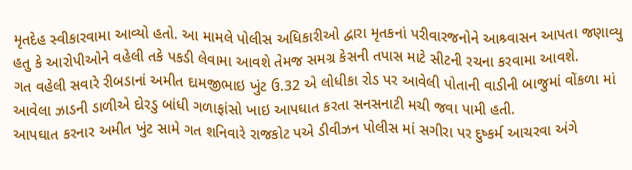મૃતદેહ સ્વીકારવામા આવ્યો હતો. આ મામલે પોલીસ અધિકારીઓ દ્વારા મૃતકનાં પરીવારજનોને આશ્ર્વાસન આપતા જણાવ્યુ હતુ કે આરોપીઓને વહેલી તકે પકડી લેવામા આવશે તેમજ સમગ્ર કેસની તપાસ માટે સીટની રચના કરવામા આવશે.
ગત વહેલી સવારે રીબડાનાં અમીત દામજીભાઇ ખુંટ ઉ.32 એ લોધીકા રોડ પર આવેલી પોતાની વાડીની બાજુમાં વોંકળા માં આવેલા ઝાડની ડાળીએ દોરડુ બાંધી ગળાફાંસો ખાઇ આપઘાત કરતા સનસનાટી મચી જવા પામી હતી.
આપઘાત કરનાર અમીત ખુંટ સામે ગત શનિવારે રાજકોટ પએ ડીવીઝન પોલીસ માં સગીરા પર દુષ્કર્મ આચરવા અંગે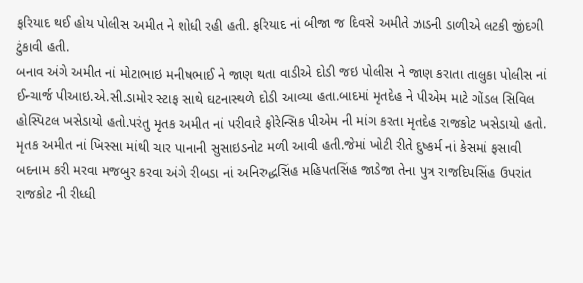ફરિયાદ થઈ હોય પોલીસ અમીત ને શોધી રહી હતી. ફરિયાદ નાં બીજા જ દિવસે અમીતે ઝાડની ડાળીએ લટકી જીંદગી ટુંકાવી હતી.
બનાવ અંગે અમીત નાં મોટાભાઇ મનીષભાઈ ને જાણ થતા વાડીએ દોડી જઇ પોલીસ ને જાણ કરાતા તાલુકા પોલીસ નાં ઈન્ચાર્જ પીઆઇ.એ.સી.ડામોર સ્ટાફ સાથે ઘટનાસ્થળે દોડી આવ્યા હતા.બાદમાં મૃતદેહ ને પીએમ માટે ગોંડલ સિવિલ હોસ્પિટલ ખસેડાયો હતો.પરંતુ મૃતક અમીત નાં પરીવારે ફોરેન્સિક પીએમ ની માંગ કરતા મૃતદેહ રાજકોટ ખસેડાયો હતો.
મૃતક અમીત નાં ખિસ્સા માંથી ચાર પાનાની સુસાઇડનોટ મળી આવી હતી.જેમાં ખોટી રીતે દુષ્કર્મ નાં કેસમાં ફસાવી બદનામ કરી મરવા મજબુર કરવા અંગે રીબડા નાં અનિરુદ્ધસિંહ મહિપતસિંહ જાડેજા તેના પુત્ર રાજદિપસિંહ ઉપરાંત રાજકોટ ની રીધ્ધી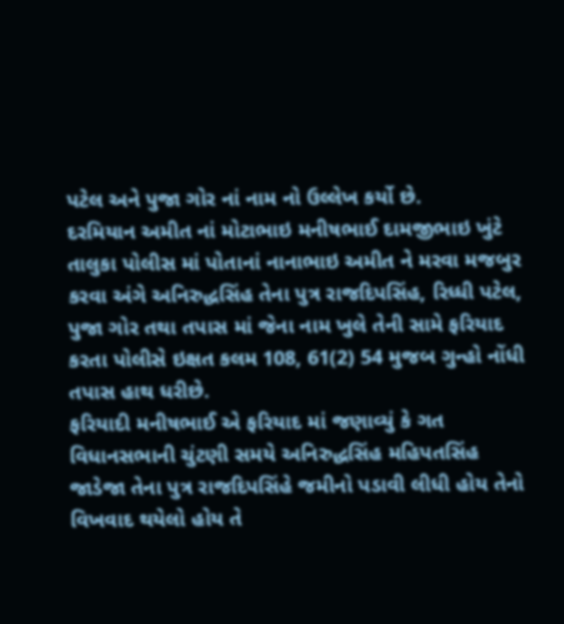પટેલ અને પુજા ગોર નાં નામ નો ઉલ્લેખ કર્યો છે.
દરમિયાન અમીત નાં મોટાભાઇ મનીષભાઈ દામજીભાઇ ખુંટે તાલુકા પોલીસ માં પોતાનાં નાનાભાઇ અમીત ને મરવા મજબુર કરવા અંગે અનિરુદ્ધસિંહ તેના પુત્ર રાજદિપસિંહ, રિધ્ધી પટેલ, પુજા ગોર તથા તપાસ માં જેના નામ ખુલે તેની સામે ફરિયાદ કરતા પોલીસે ઇક્ષત કલમ 108, 61(2) 54 મુજબ ગુન્હો નોંધી તપાસ હાથ ધરીછે.
ફરિયાદી મનીષભાઈ એ ફરિયાદ માં જણાવ્યું કે ગત વિધાનસભાની ચુંટણી સમયે અનિરુદ્ધસિંહ મહિપતસિંહ જાડેજા તેના પુત્ર રાજદિપસિંહે જમીનો પડાવી લીધી હોય તેનો વિખવાદ થયેલો હોય તે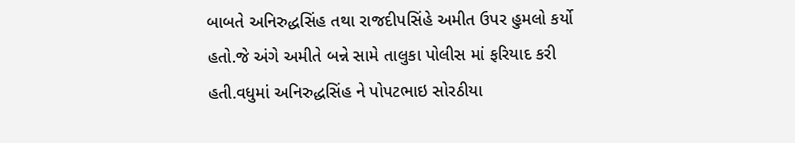બાબતે અનિરુદ્ધસિંહ તથા રાજદીપસિંહે અમીત ઉપર હુમલો કર્યો હતો.જે અંગે અમીતે બન્ને સામે તાલુકા પોલીસ માં ફરિયાદ કરી હતી.વધુમાં અનિરુદ્ધસિંહ ને પોપટભાઇ સોરઠીયા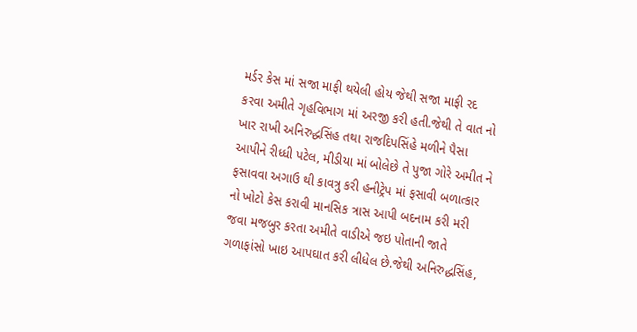મર્ડર કેસ માં સજા માફી થયેલી હોય જેથી સજા માફી રદ કરવા અમીતે ગૃહવિભાગ માં અરજી કરી હતી.જેથી તે વાત નો ખાર રાખી અનિરુદ્ધસિંહ તથા રાજદિપસિંહે મળીને પૈસા આપીને રીધ્ધી પટેલ, મીડીયા માં બોલેછે તે પુજા ગોરે અમીત ને ફસાવવા અગાઉ થી કાવત્રુ કરી હનીટ્રેપ માં ફસાવી બળાત્કાર નો ખોટો કેસ કરાવી માનસિક ત્રાસ આપી બદનામ કરી મરી જવા મજબુર કરતા અમીતે વાડીએ જઇ પોતાની જાતે ગળાફાંસો ખાઇ આપઘાત કરી લીધેલ છે.જેથી અનિરુદ્ધસિંહ,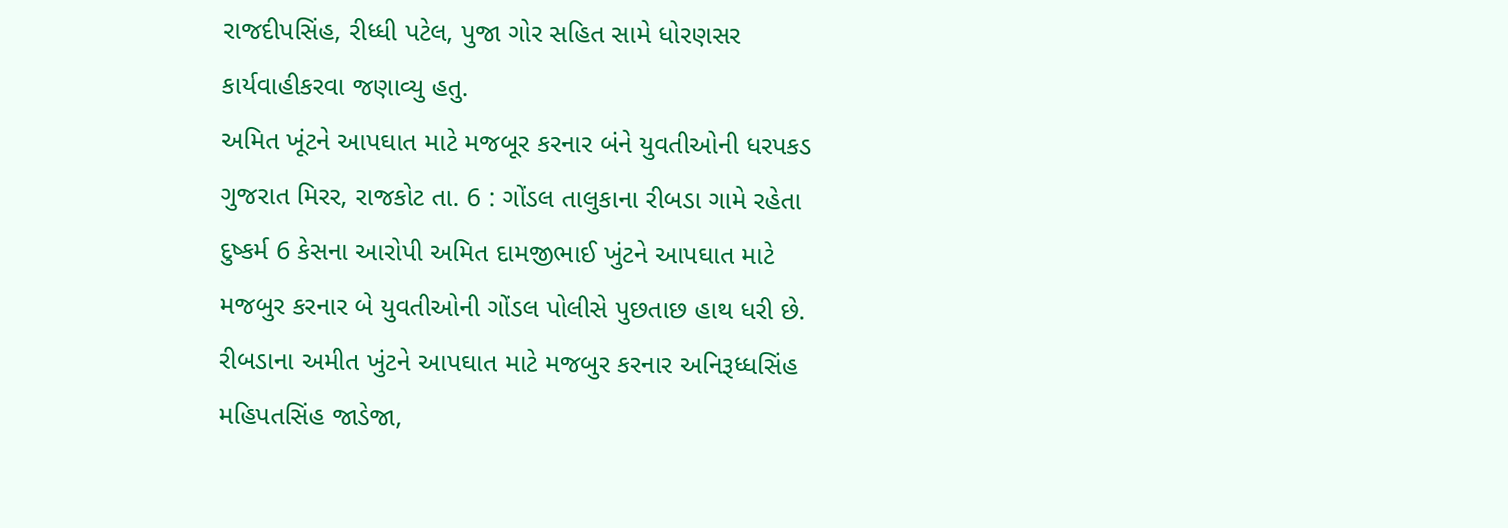રાજદીપસિંહ, રીધ્ધી પટેલ, પુજા ગોર સહિત સામે ધોરણસર કાર્યવાહીકરવા જણાવ્યુ હતુ.
અમિત ખૂંટને આપઘાત માટે મજબૂર કરનાર બંને યુવતીઓની ધરપકડ
ગુજરાત મિરર, રાજકોટ તા. 6 : ગોંડલ તાલુકાના રીબડા ગામે રહેતા દુષ્કર્મ 6 કેસના આરોપી અમિત દામજીભાઈ ખુંટને આપઘાત માટે મજબુર કરનાર બે યુવતીઓની ગોંડલ પોલીસે પુછતાછ હાથ ધરી છે. રીબડાના અમીત ખુંટને આપઘાત માટે મજબુર કરનાર અનિરૂધ્ધસિંહ મહિપતસિંહ જાડેજા,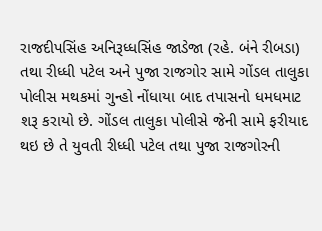રાજદીપસિંહ અનિરૂધ્ધસિંહ જાડેજા (રહે. બંને રીબડા) તથા રીધ્ધી પટેલ અને પુજા રાજગોર સામે ગોંડલ તાલુકા પોલીસ મથકમાં ગુન્હો નોંધાયા બાદ તપાસનો ધમધમાટ શરૂ કરાયો છે. ગોંડલ તાલુકા પોલીસે જેની સામે ફરીયાદ થઇ છે તે યુવતી રીધ્ધી પટેલ તથા પુજા રાજગોરની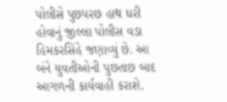પોલીસે પુછપરછ હાથ ધરી હોવાનું જીલ્લા પોલીસ વડા હિમકરસિંહે જણાવ્યું છે. આ બંને યુવતીઓની પુછતાછ બાદ આગળની કાર્યવાહી કરાશે.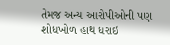તેમજ અન્ય આરોપીઓની પણ શોધખોળ હાથ ધરાઇ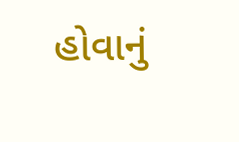હોવાનું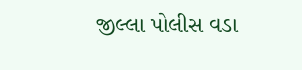જીલ્લા પોલીસ વડા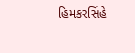હિમકરસિંહે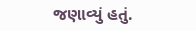જણાવ્યું હતું.